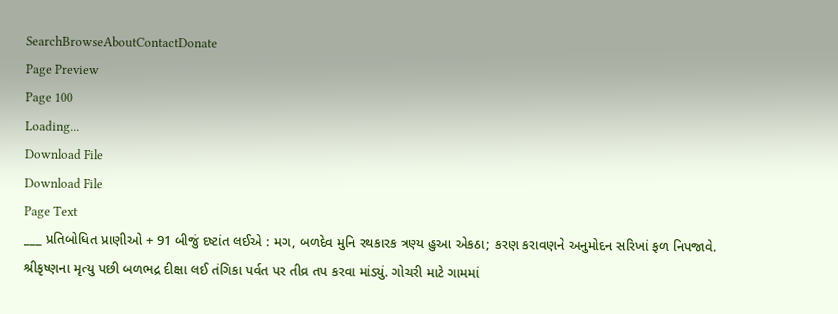SearchBrowseAboutContactDonate
Page Preview
Page 100
Loading...
Download File
Download File
Page Text
___ પ્રતિબોધિત પ્રાણીઓ + 91 બીજું દષ્ટાંત લઈએ : મગ, બળદેવ મુનિ રથકારક ત્રણ્ય હુઆ એકઠા; કરણ કરાવણને અનુમોદન સરિખાં ફળ નિપજાવે. શ્રીકૃષ્ણના મૃત્યુ પછી બળભદ્ર દીક્ષા લઈ તંગિકા પર્વત પર તીવ્ર તપ કરવા માંડ્યું. ગોચરી માટે ગામમાં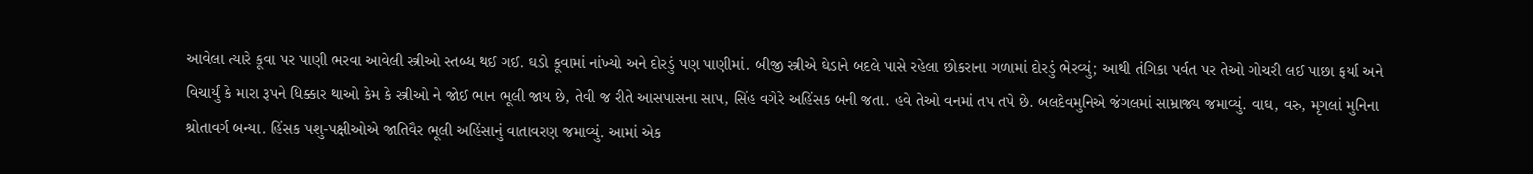આવેલા ત્યારે કૂવા પર પાણી ભરવા આવેલી સ્ત્રીઓ સ્તબ્ધ થઈ ગઈ. ઘડો કૂવામાં નાંખ્યો અને દોરડું પણ પાણીમાં. બીજી સ્ત્રીએ ઘેડાને બદલે પાસે રહેલા છોકરાના ગળામાં દોરડું ભેરવ્યું; આથી તંગિકા પર્વત પર તેઓ ગોચરી લઈ પાછા ફર્યા અને વિચાર્યું કે મારા રૂપને ધિક્કાર થાઓ કેમ કે સ્ત્રીઓ ને જોઈ ભાન ભૂલી જાય છે, તેવી જ રીતે આસપાસના સાપ, સિંહ વગેરે અહિંસક બની જતા. હવે તેઓ વનમાં તપ તપે છે. બલદેવમુનિએ જંગલમાં સામ્રાજ્ય જમાવ્યું. વાઘ, વરુ, મૃગલાં મુનિના શ્રોતાવર્ગ બન્યા. હિંસક પશુ-પક્ષીઓએ જાતિવૈર ભૂલી અહિંસાનું વાતાવરણ જમાવ્યું. આમાં એક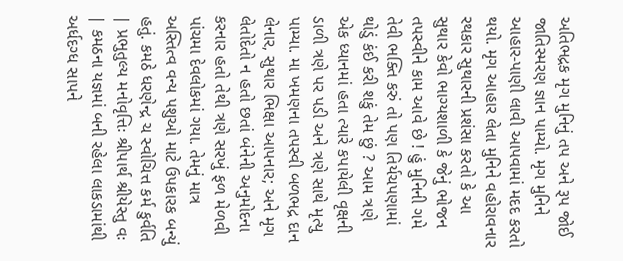અતિભદ્રક મૃગ મુનિનું તપ અને રૂપ જોઈ જાતિસ્મરણ જ્ઞાન પામ્યો. મૃગ મુનિને આહાર-પાણી લાવી આપવામાં મદદ કરતો થયો. મૃગ આહાર લેતા મુનિને વહોરાવનાર રથકાર સુથારની પ્રશંસા કરતો કે આ સુથાર કેવો ભાગ્યશાળી કે જેનું ભોજન તપસ્વીને કામ આવે છે ! હું મુનિની ગમે તેવી ભક્તિ કરું તો પણ તિર્યચપણામાં થોડું કંઈ કરી શકું તેમ છું ? આમ ત્રણે એક ધ્યાનમાં હતા ત્યારે કપાયેલી વૃક્ષની ડાળી ત્રણે પર પડી અને ત્રણે સાથે મૃત્યુ પામ્યા. મા ખમણના તપસ્વી બળભદ્ર દાન લેનાર, સુથાર ભિક્ષા આપનાર; અને મૃગ લેતોદેતો ન હતો છતાં બંનેની અનુમોદના કરનાર હતો તેથી ત્રણે સરખું ફળ મેળવી પાંચમા દેવલોકમાં ગયા. તેમનું માત્ર અસ્તિત્વ વન્ય પશુઓ માટે ઉપકારક બન્યું હતું. કમઠે ધરણેન્દ્ર ચ સ્વોચિત્ત કર્મ કુર્વતિ | પ્રભુતુલ્ય મનોવૃત્તિઃ શ્રીપાર્થ શ્રીયેસ્તુ વઃ | કમઠના યજ્ઞમાં બની રહેલા લાકડામાંથી અર્ધદગ્ધ સાપને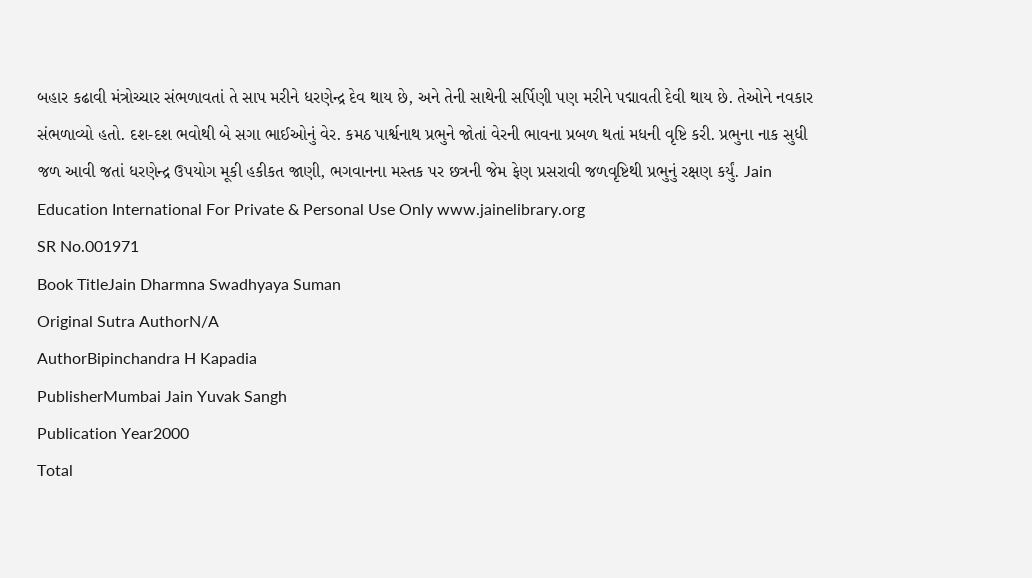બહાર કઢાવી મંત્રોચ્ચાર સંભળાવતાં તે સાપ મરીને ધરણેન્દ્ર દેવ થાય છે, અને તેની સાથેની સર્પિણી પણ મરીને પદ્માવતી દેવી થાય છે. તેઓને નવકાર સંભળાવ્યો હતો. દશ-દશ ભવોથી બે સગા ભાઈઓનું વેર. કમઠ પાર્શ્વનાથ પ્રભુને જોતાં વેરની ભાવના પ્રબળ થતાં મધની વૃષ્ટિ કરી. પ્રભુના નાક સુધી જળ આવી જતાં ધરણેન્દ્ર ઉપયોગ મૂકી હકીકત જાણી, ભગવાનના મસ્તક પર છત્રની જેમ ફેણ પ્રસરાવી જળવૃષ્ટિથી પ્રભુનું રક્ષણ કર્યું. Jain Education International For Private & Personal Use Only www.jainelibrary.org
SR No.001971
Book TitleJain Dharmna Swadhyaya Suman
Original Sutra AuthorN/A
AuthorBipinchandra H Kapadia
PublisherMumbai Jain Yuvak Sangh
Publication Year2000
Total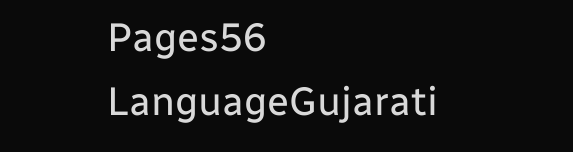Pages56
LanguageGujarati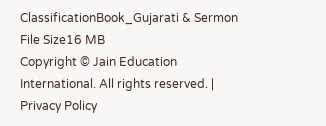ClassificationBook_Gujarati & Sermon
File Size16 MB
Copyright © Jain Education International. All rights reserved. | Privacy Policy